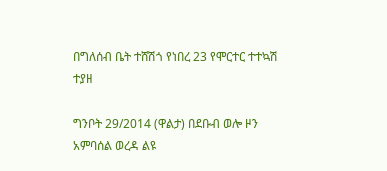በግለሰብ ቤት ተሸሽጎ የነበረ 23 የሞርተር ተተኳሽ ተያዘ

ግንቦት 29/2014 (ዋልታ) በደቡብ ወሎ ዞን አምባሰል ወረዳ ልዩ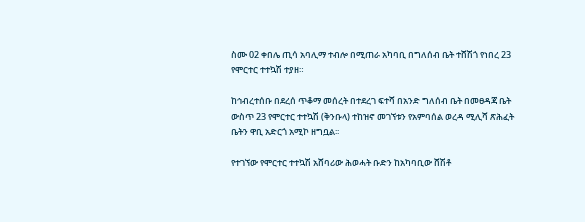ስሙ 02 ቀበሌ ጢሳ አባሊማ ተብሎ በሚጠራ አካባቢ በግለሰብ ቤት ተሸሽጎ የነበረ 23 የሞርተር ተተኳሽ ተያዘ።

ከኅብረተሰቡ በደረሰ ጥቆማ መሰረት በተደረገ ፍተሻ በአንድ ግለሰብ ቤት በመፀዳጃ ቤት ውስጥ 23 የሞርተር ተተኳሽ (ቅንቡላ) ተከዝኖ መገኘቱን የአምባሰል ወረዳ ሚሊሻ ጽሕፈት ቤትን ዋቢ አድርጎ አሚኮ ዘግቧል፡፡

የተገኘው የሞርተር ተተኳሽ አሸባሪው ሕወሓት ቡድን ከአካባቢው ሸሽቶ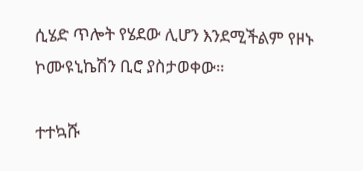ሲሄድ ጥሎት የሄደው ሊሆን እንደሚችልም የዞኑ ኮሙዩኒኬሽን ቢሮ ያስታወቀው።

ተተኳሹ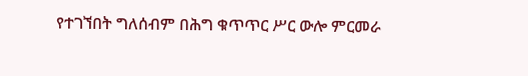የተገኘበት ግለሰብም በሕግ ቁጥጥር ሥር ውሎ ምርመራ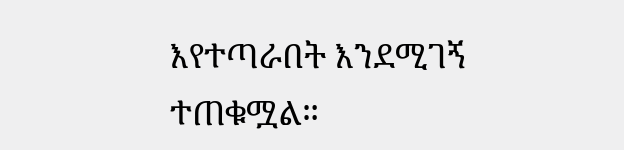እየተጣራበት እንደሚገኝ ተጠቁሟል።